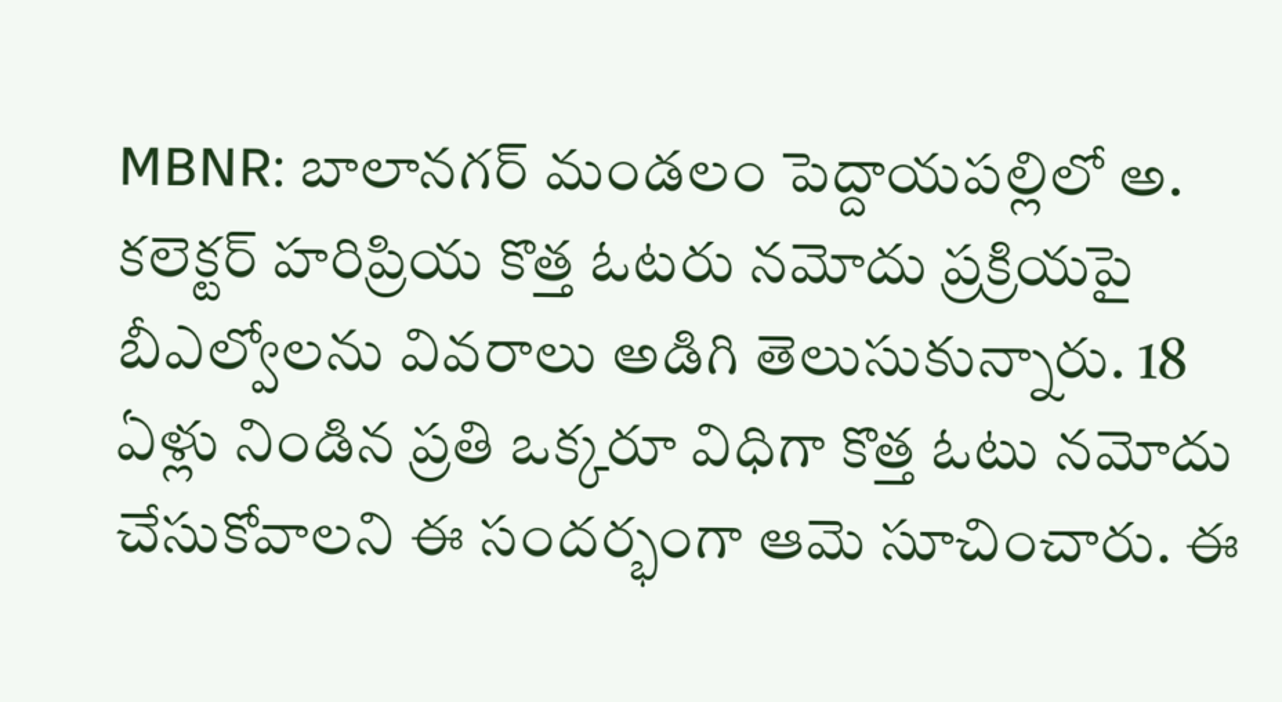MBNR: బాలానగర్ మండలం పెద్దాయపల్లిలో అ. కలెక్టర్ హరిప్రియ కొత్త ఓటరు నమోదు ప్రక్రియపై బీఎల్వోలను వివరాలు అడిగి తెలుసుకున్నారు. 18 ఏళ్లు నిండిన ప్రతి ఒక్కరూ విధిగా కొత్త ఓటు నమోదు చేసుకోవాలని ఈ సందర్భంగా ఆమె సూచించారు. ఈ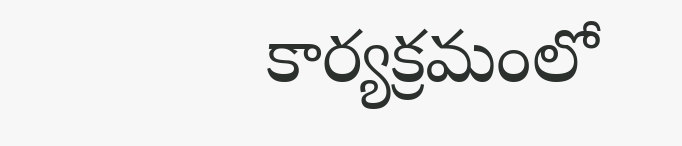కార్యక్రమంలో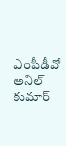ఎంపీడీవో అనిల్ కుమార్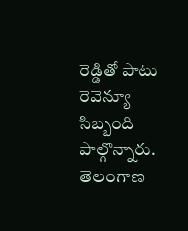రెడ్డితో పాటు రెవెన్యూ సిబ్బంది పాల్గొన్నారు.
తెలంగాణ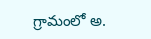గ్రామంలో అ.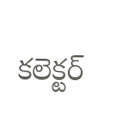కలెక్టర్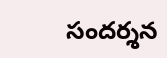సందర్శన